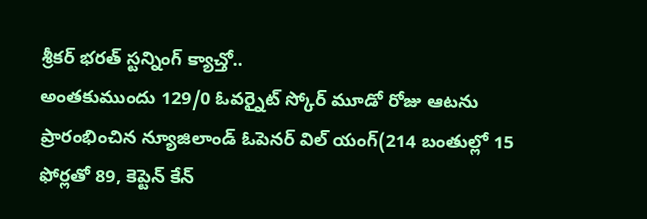శ్రీకర్ భరత్ స్టన్నింగ్ క్యాచ్తో..
అంతకుముందు 129/0 ఓవర్నైట్ స్కోర్ మూడో రోజు ఆటను ప్రారంభించిన న్యూజిలాండ్ ఓపెనర్ విల్ యంగ్(214 బంతుల్లో 15 ఫోర్లతో 89, కెప్టెన్ కేన్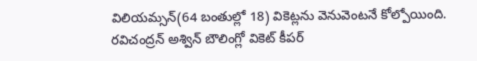విలియమ్సన్(64 బంతుల్లో 18) వికెట్లను వెనువెంటనే కోల్పోయింది. రవిచంద్రన్ అశ్విన్ బౌలింగ్లో వికెట్ కీపర్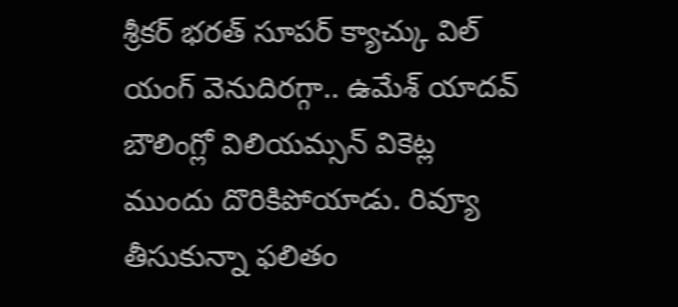శ్రీకర్ భరత్ సూపర్ క్యాచ్కు విల్ యంగ్ వెనుదిరగ్గా.. ఉమేశ్ యాదవ్ బౌలింగ్లో విలియమ్సన్ వికెట్ల ముందు దొరికిపోయాడు. రివ్యూ తీసుకున్నా ఫలితం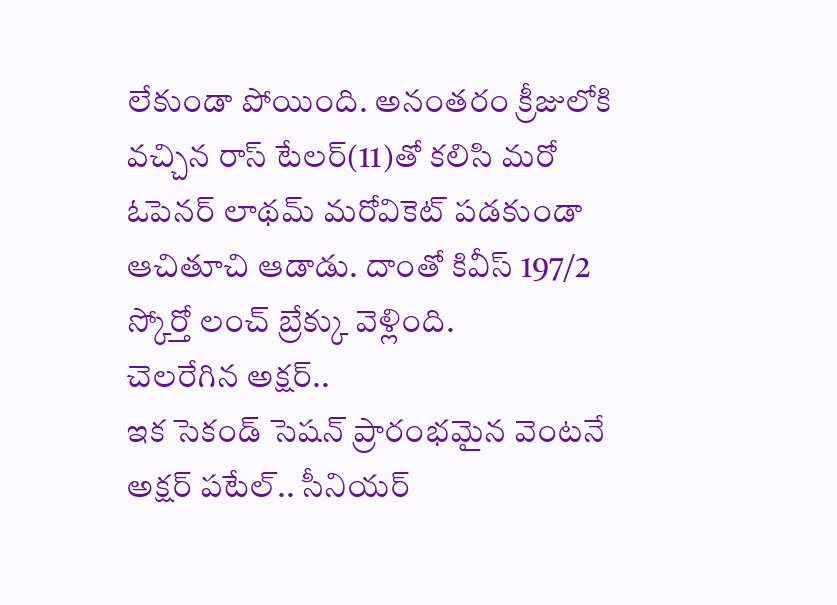లేకుండా పోయింది. అనంతరం క్రీజులోకి వచ్చిన రాస్ టేలర్(11)తో కలిసి మరో ఓపెనర్ లాథమ్ మరోవికెట్ పడకుండా ఆచితూచి ఆడాడు. దాంతో కివీస్ 197/2 స్కోర్తో లంచ్ బ్రేక్కు వెళ్లింది.
చెలరేగిన అక్షర్..
ఇక సెకండ్ సెషన్ ప్రారంభమైన వెంటనే అక్షర్ పటేల్.. సీనియర్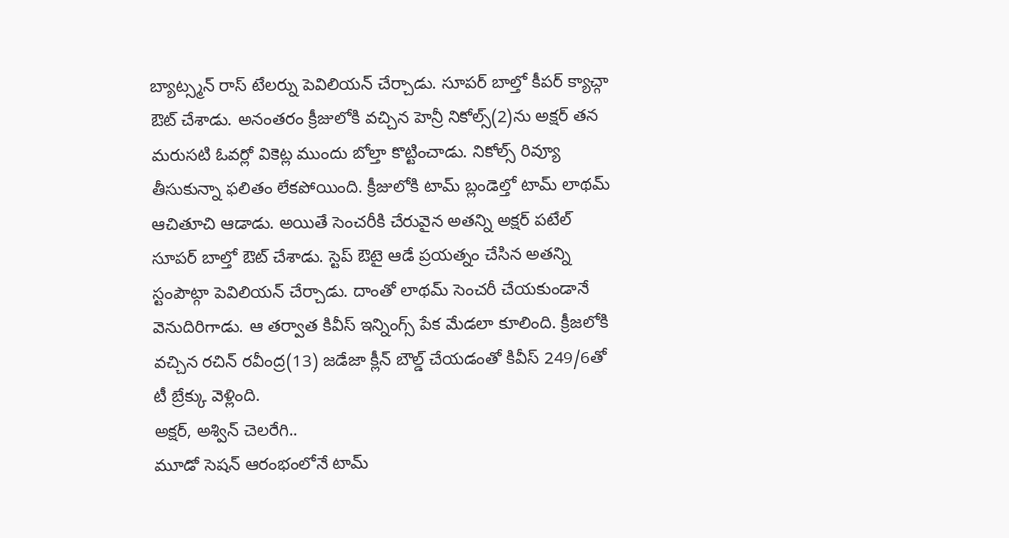బ్యాట్స్మన్ రాస్ టేలర్ను పెవిలియన్ చేర్చాడు. సూపర్ బాల్తో కీపర్ క్యాచ్గా ఔట్ చేశాడు. అనంతరం క్రీజులోకి వచ్చిన హెన్రీ నికోల్స్(2)ను అక్షర్ తన మరుసటి ఓవర్లో వికెట్ల ముందు బోల్తా కొట్టించాడు. నికోల్స్ రివ్యూ తీసుకున్నా ఫలితం లేకపోయింది. క్రీజులోకి టామ్ బ్లండెల్తో టామ్ లాథమ్ ఆచితూచి ఆడాడు. అయితే సెంచరీకి చేరువైన అతన్ని అక్షర్ పటేల్ సూపర్ బాల్తో ఔట్ చేశాడు. స్టెప్ ఔటై ఆడే ప్రయత్నం చేసిన అతన్ని స్టంపౌట్గా పెవిలియన్ చేర్చాడు. దాంతో లాథమ్ సెంచరీ చేయకుండానే వెనుదిరిగాడు. ఆ తర్వాత కివీస్ ఇన్నింగ్స్ పేక మేడలా కూలింది. క్రీజలోకి వచ్చిన రచిన్ రవీంద్ర(13) జడేజా క్లీన్ బౌల్డ్ చేయడంతో కివీస్ 249/6తో టీ బ్రేక్కు వెళ్లింది.
అక్షర్, అశ్విన్ చెలరేగి..
మూడో సెషన్ ఆరంభంలోనే టామ్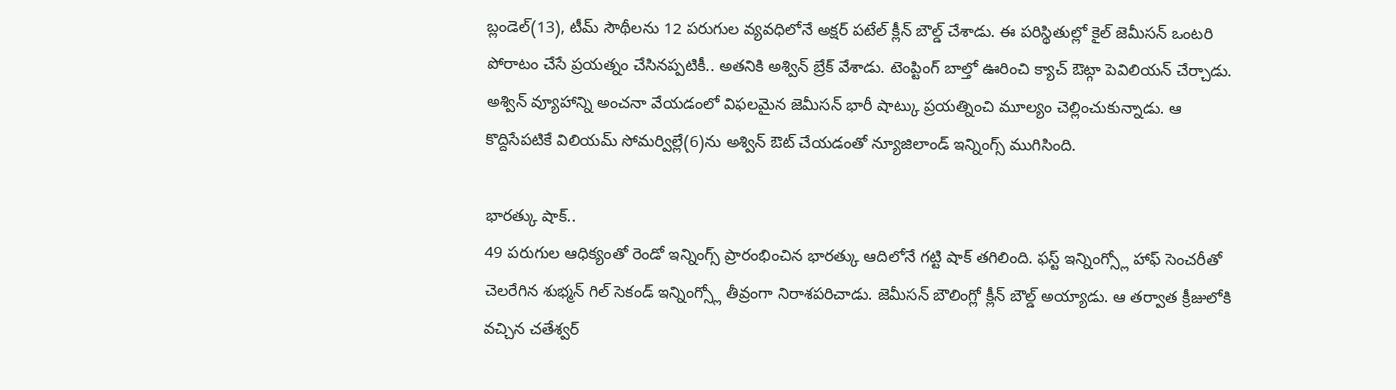బ్లండెల్(13), టీమ్ సౌథీలను 12 పరుగుల వ్యవధిలోనే అక్షర్ పటేల్ క్లీన్ బౌల్డ్ చేశాడు. ఈ పరిస్థితుల్లో కైల్ జెమీసన్ ఒంటరి పోరాటం చేసే ప్రయత్నం చేసినప్పటికీ.. అతనికి అశ్విన్ బ్రేక్ వేశాడు. టెంప్టింగ్ బాల్తో ఊరించి క్యాచ్ ఔట్గా పెవిలియన్ చేర్చాడు. అశ్విన్ వ్యూహాన్ని అంచనా వేయడంలో విఫలమైన జెమీసన్ భారీ షాట్కు ప్రయత్నించి మూల్యం చెల్లించుకున్నాడు. ఆ కొద్దిసేపటికే విలియమ్ సోమర్విల్లే(6)ను అశ్విన్ ఔట్ చేయడంతో న్యూజిలాండ్ ఇన్నింగ్స్ ముగిసింది.

భారత్కు షాక్..
49 పరుగుల ఆధిక్యంతో రెండో ఇన్నింగ్స్ ప్రారంభించిన భారత్కు ఆదిలోనే గట్టి షాక్ తగిలింది. ఫస్ట్ ఇన్నింగ్స్లో హాఫ్ సెంచరీతో చెలరేగిన శుభ్మన్ గిల్ సెకండ్ ఇన్నింగ్స్లో తీవ్రంగా నిరాశపరిచాడు. జెమీసన్ బౌలింగ్లో క్లీన్ బౌల్డ్ అయ్యాడు. ఆ తర్వాత క్రీజులోకి వచ్చిన చతేశ్వర్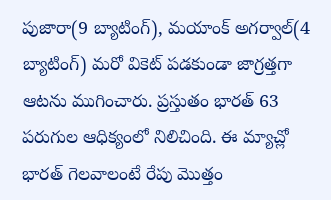పుజారా(9 బ్యాటింగ్), మయాంక్ అగర్వాల్(4 బ్యాటింగ్) మరో వికెట్ పడకుండా జాగ్రత్తగా ఆటను ముగించారు. ప్రస్తుతం భారత్ 63 పరుగుల ఆధిక్యంలో నిలిచింది. ఈ మ్యాచ్లో భారత్ గెలవాలంటే రేపు మొత్తం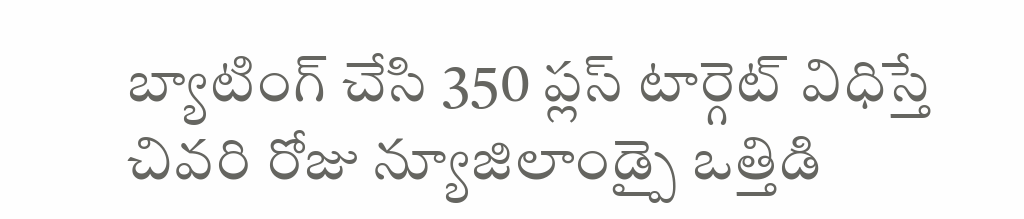బ్యాటింగ్ చేసి 350 ప్లస్ టార్గెట్ విధిస్తే చివరి రోజు న్యూజిలాండ్పై ఒత్తిడి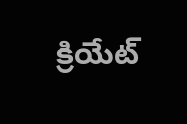క్రియేట్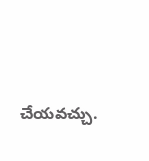చేయవచ్చు.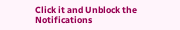Click it and Unblock the Notifications